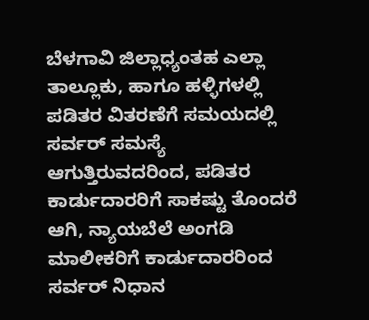ಬೆಳಗಾವಿ ಜಿಲ್ಲಾಧ್ಯಂತಹ ಎಲ್ಲಾ ತಾಲ್ಲೂಕು, ಹಾಗೂ ಹಳ್ಳಿಗಳಲ್ಲಿ ಪಡಿತರ ವಿತರಣೆಗೆ ಸಮಯದಲ್ಲಿ ಸರ್ವರ್ ಸಮಸ್ಯೆ ಆಗುತ್ತಿರುವದರಿಂದ, ಪಡಿತರ ಕಾರ್ಡುದಾರರಿಗೆ ಸಾಕಷ್ಟು ತೊಂದರೆ ಆಗಿ, ನ್ಯಾಯಬೆಲೆ ಅಂಗಡಿ ಮಾಲೀಕರಿಗೆ ಕಾರ್ಡುದಾರರಿಂದ ಸರ್ವರ್ ನಿಧಾನ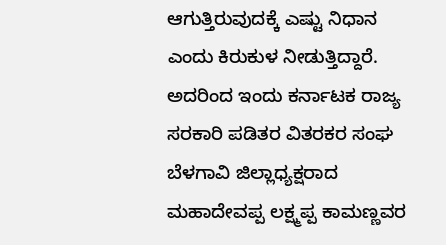ಆಗುತ್ತಿರುವುದಕ್ಕೆ ಎಷ್ಟು ನಿಧಾನ ಎಂದು ಕಿರುಕುಳ ನೀಡುತ್ತಿದ್ದಾರೆ.
ಅದರಿಂದ ಇಂದು ಕರ್ನಾಟಕ ರಾಜ್ಯ ಸರಕಾರಿ ಪಡಿತರ ವಿತರಕರ ಸಂಘ ಬೆಳಗಾವಿ ಜಿಲ್ಲಾಧ್ಯಕ್ಷರಾದ ಮಹಾದೇವಪ್ಪ ಲಕ್ಷ್ಮಪ್ಪ ಕಾಮಣ್ಣವರ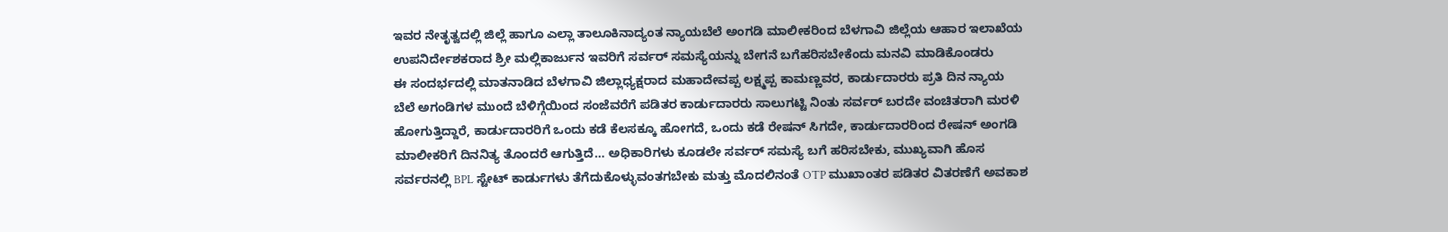ಇವರ ನೇತೃತ್ವದಲ್ಲಿ ಜಿಲ್ಲೆ ಹಾಗೂ ಎಲ್ಲಾ ತಾಲೂಕಿನಾದ್ಯಂತ ನ್ಯಾಯಬೆಲೆ ಅಂಗಡಿ ಮಾಲೀಕರಿಂದ ಬೆಳಗಾವಿ ಜಿಲ್ಲೆಯ ಆಹಾರ ಇಲಾಖೆಯ ಉಪನಿರ್ದೇಶಕರಾದ ಶ್ರೀ ಮಲ್ಲಿಕಾರ್ಜುನ ಇವರಿಗೆ ಸರ್ವರ್ ಸಮಸ್ಯೆಯನ್ನು ಬೇಗನೆ ಬಗೆಹರಿಸಬೇಕೆಂದು ಮನವಿ ಮಾಡಿಕೊಂಡರು
ಈ ಸಂದರ್ಭದಲ್ಲಿ ಮಾತನಾಡಿದ ಬೆಳಗಾವಿ ಜಿಲ್ಲಾಧ್ಯಕ್ಷರಾದ ಮಹಾದೇವಪ್ಪ ಲಕ್ಷ್ಮಪ್ಪ ಕಾಮಣ್ಣವರ, ಕಾರ್ಡುದಾರರು ಪ್ರತಿ ದಿನ ನ್ಯಾಯ ಬೆಲೆ ಅಗಂಡಿಗಳ ಮುಂದೆ ಬೆಳಿಗ್ಗೆಯಿಂದ ಸಂಜೆವರೆಗೆ ಪಡಿತರ ಕಾರ್ಡುದಾರರು ಸಾಲುಗಟ್ಟಿ ನಿಂತು ಸರ್ವರ್ ಬರದೇ ವಂಚಿತರಾಗಿ ಮರಳಿ ಹೋಗುತ್ತಿದ್ದಾರೆ, ಕಾರ್ಡುದಾರರಿಗೆ ಒಂದು ಕಡೆ ಕೆಲಸಕ್ಕೂ ಹೋಗದೆ, ಒಂದು ಕಡೆ ರೇಷನ್ ಸಿಗದೇ, ಕಾರ್ಡುದಾರರಿಂದ ರೇಷನ್ ಅಂಗಡಿ ಮಾಲೀಕರಿಗೆ ದಿನನಿತ್ಯ ತೊಂದರೆ ಆಗುತ್ತಿದೆ… ಅಧಿಕಾರಿಗಳು ಕೂಡಲೇ ಸರ್ವರ್ ಸಮಸ್ಯೆ ಬಗೆ ಹರಿಸಬೇಕು, ಮುಖ್ಯವಾಗಿ ಹೊಸ ಸರ್ವರನಲ್ಲಿ BPL ಸ್ಟೇಟ್ ಕಾರ್ಡುಗಳು ತೆಗೆದುಕೊಳ್ಳುವಂತಗಬೇಕು ಮತ್ತು ಮೊದಲಿನಂತೆ OTP ಮುಖಾಂತರ ಪಡಿತರ ವಿತರಣೆಗೆ ಅವಕಾಶ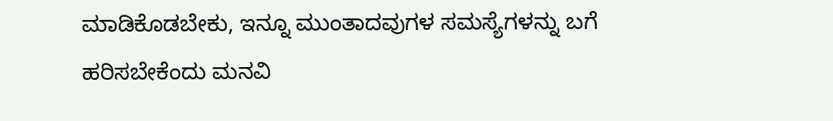ಮಾಡಿಕೊಡಬೇಕು, ಇನ್ನೂ ಮುಂತಾದವುಗಳ ಸಮಸ್ಯೆಗಳನ್ನು ಬಗೆ ಹರಿಸಬೇಕೆಂದು ಮನವಿ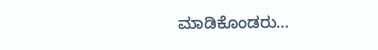ಮಾಡಿಕೊಂಡರು…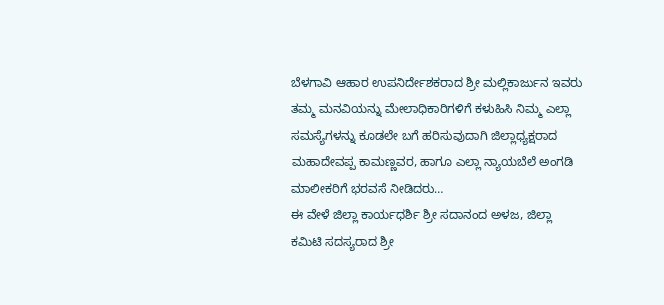ಬೆಳಗಾವಿ ಆಹಾರ ಉಪನಿರ್ದೇಶಕರಾದ ಶ್ರೀ ಮಲ್ಲಿಕಾರ್ಜುನ ಇವರು ತಮ್ಮ ಮನವಿಯನ್ನು ಮೇಲಾಧಿಕಾರಿಗಳಿಗೆ ಕಳುಹಿಸಿ ನಿಮ್ಮ ಎಲ್ಲಾ ಸಮಸ್ಯೆಗಳನ್ನು ಕೂಡಲೇ ಬಗೆ ಹರಿಸುವುದಾಗಿ ಜಿಲ್ಲಾಧ್ಯಕ್ಷರಾದ ಮಹಾದೇವಪ್ಪ ಕಾಮಣ್ಣವರ, ಹಾಗೂ ಎಲ್ಲಾ ನ್ಯಾಯಬೆಲೆ ಅಂಗಡಿ ಮಾಲೀಕರಿಗೆ ಭರವಸೆ ನೀಡಿದರು…
ಈ ವೇಳೆ ಜಿಲ್ಲಾ ಕಾರ್ಯಧರ್ಶಿ ಶ್ರೀ ಸದಾನಂದ ಅಳಜ, ಜಿಲ್ಲಾ ಕಮಿಟಿ ಸದಸ್ಯರಾದ ಶ್ರೀ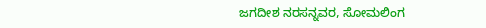ಜಗದೀಶ ನರಸನ್ನವರ, ಸೋಮಲಿಂಗ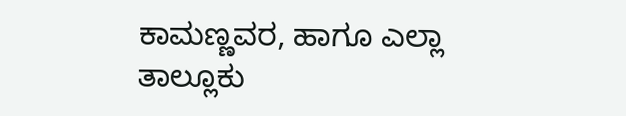ಕಾಮಣ್ಣವರ, ಹಾಗೂ ಎಲ್ಲಾ ತಾಲ್ಲೂಕು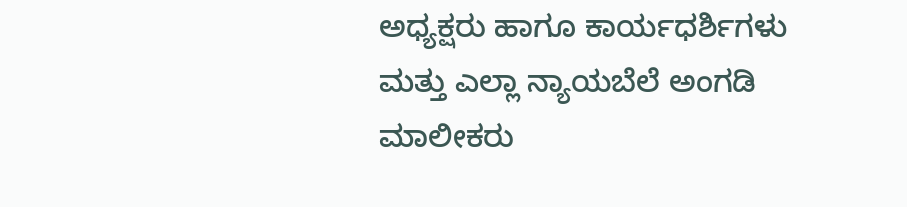ಅಧ್ಯಕ್ಷರು ಹಾಗೂ ಕಾರ್ಯಧರ್ಶಿಗಳು ಮತ್ತು ಎಲ್ಲಾ ನ್ಯಾಯಬೆಲೆ ಅಂಗಡಿ ಮಾಲೀಕರು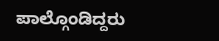ಪಾಲ್ಗೊಂಡಿದ್ದರು